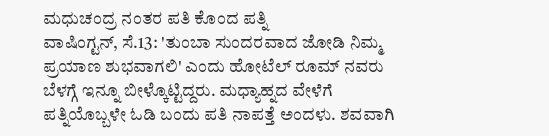ಮಧುಚಂದ್ರ ನಂತರ ಪತಿ ಕೊಂದ ಪತ್ನಿ
ವಾಷಿಂಗ್ಟನ್, ಸೆ.13: 'ತುಂಬಾ ಸುಂದರವಾದ ಜೋಡಿ ನಿಮ್ಮ ಪ್ರಯಾಣ ಶುಭವಾಗಲಿ' ಎಂದು ಹೋಟೆಲ್ ರೂಮ್ ನವರು ಬೆಳಗ್ಗೆ ಇನ್ನೂ ಬೀಳ್ಕೊಟ್ಟಿದ್ದರು. ಮಧ್ಯಾಹ್ನದ ವೇಳೆಗೆ ಪತ್ನಿಯೊಬ್ಬಳೇ ಓಡಿ ಬಂದು ಪತಿ ನಾಪತ್ತೆ ಅಂದಳು. ಶವವಾಗಿ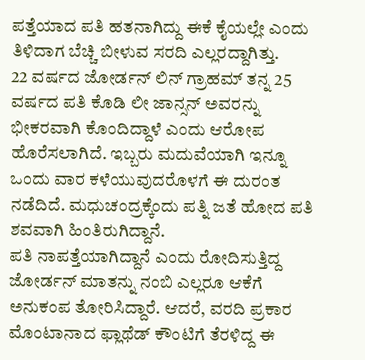ಪತ್ತೆಯಾದ ಪತಿ ಹತನಾಗಿದ್ದು ಈಕೆ ಕೈಯಲ್ಲೇ ಎಂದು ತಿಳಿದಾಗ ಬೆಚ್ಚಿ ಬೀಳುವ ಸರದಿ ಎಲ್ಲರದ್ದಾಗಿತ್ತು.
22 ವರ್ಷದ ಜೋರ್ಡನ್ ಲಿನ್ ಗ್ರಾಹಮ್ ತನ್ನ 25 ವರ್ಷದ ಪತಿ ಕೊಡಿ ಲೀ ಜಾನ್ಸನ್ ಅವರನ್ನು ಭೀಕರವಾಗಿ ಕೊಂದಿದ್ದಾಳೆ ಎಂದು ಆರೋಪ ಹೊರೆಸಲಾಗಿದೆ. ಇಬ್ಬರು ಮದುವೆಯಾಗಿ ಇನ್ನೂ ಒಂದು ವಾರ ಕಳೆಯುವುದರೊಳಗೆ ಈ ದುರಂತ ನಡೆದಿದೆ. ಮಧುಚಂದ್ರಕ್ಕೆಂದು ಪತ್ನಿ ಜತೆ ಹೋದ ಪತಿ ಶವವಾಗಿ ಹಿಂತಿರುಗಿದ್ದಾನೆ.
ಪತಿ ನಾಪತ್ತೆಯಾಗಿದ್ದಾನೆ ಎಂದು ರೋದಿಸುತ್ತಿದ್ದ ಜೋರ್ಡನ್ ಮಾತನ್ನು ನಂಬಿ ಎಲ್ಲರೂ ಆಕೆಗೆ ಅನುಕಂಪ ತೋರಿಸಿದ್ದಾರೆ. ಆದರೆ, ವರದಿ ಪ್ರಕಾರ ಮೊಂಟಾನಾದ ಫ್ಲಾಥೆಡ್ ಕೌಂಟಿಗೆ ತೆರಳಿದ್ದ ಈ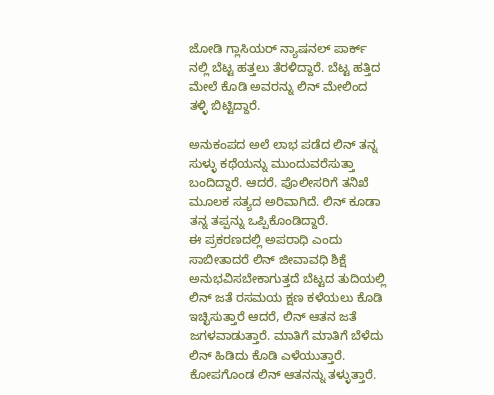ಜೋಡಿ ಗ್ಲಾಸಿಯರ್ ನ್ಯಾಷನಲ್ ಪಾರ್ಕ್ ನಲ್ಲಿ ಬೆಟ್ಟ ಹತ್ತಲು ತೆರಳಿದ್ದಾರೆ. ಬೆಟ್ಟ ಹತ್ತಿದ ಮೇಲೆ ಕೊಡಿ ಅವರನ್ನು ಲಿನ್ ಮೇಲಿಂದ ತಳ್ಳಿ ಬಿಟ್ಟಿದ್ದಾರೆ.

ಅನುಕಂಪದ ಅಲೆ ಲಾಭ ಪಡೆದ ಲಿನ್ ತನ್ನ ಸುಳ್ಳು ಕಥೆಯನ್ನು ಮುಂದುವರೆಸುತ್ತಾ ಬಂದಿದ್ದಾರೆ. ಆದರೆ. ಪೊಲೀಸರಿಗೆ ತನಿಖೆ ಮೂಲಕ ಸತ್ಯದ ಅರಿವಾಗಿದೆ. ಲಿನ್ ಕೂಡಾ ತನ್ನ ತಪ್ಪನ್ನು ಒಪ್ಪಿಕೊಂಡಿದ್ದಾರೆ.
ಈ ಪ್ರಕರಣದಲ್ಲಿ ಅಪರಾಧಿ ಎಂದು ಸಾಬೀತಾದರೆ ಲಿನ್ ಜೀವಾವಧಿ ಶಿಕ್ಷೆ ಅನುಭವಿಸಬೇಕಾಗುತ್ತದೆ ಬೆಟ್ಟದ ತುದಿಯಲ್ಲಿ ಲಿನ್ ಜತೆ ರಸಮಯ ಕ್ಷಣ ಕಳೆಯಲು ಕೊಡಿ ಇಚ್ಛಿಸುತ್ತಾರೆ ಆದರೆ, ಲಿನ್ ಆತನ ಜತೆ ಜಗಳವಾಡುತ್ತಾರೆ. ಮಾತಿಗೆ ಮಾತಿಗೆ ಬೆಳೆದು ಲಿನ್ ಹಿಡಿದು ಕೊಡಿ ಎಳೆಯುತ್ತಾರೆ. ಕೋಪಗೊಂಡ ಲಿನ್ ಆತನನ್ನು ತಳ್ಳುತ್ತಾರೆ.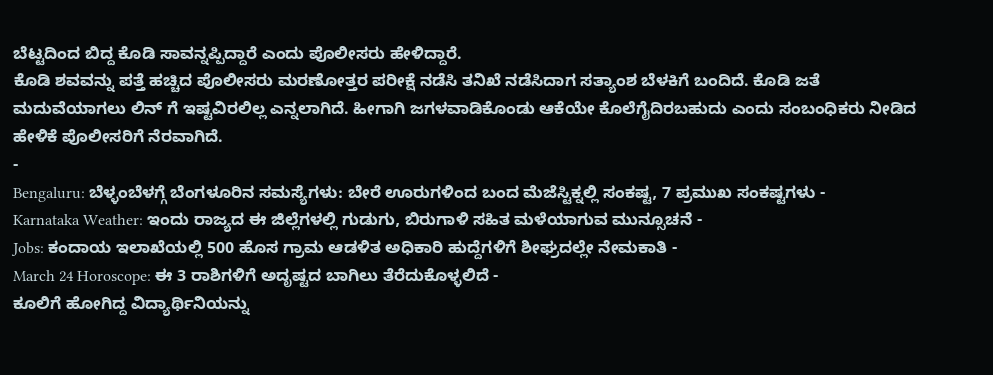ಬೆಟ್ಟದಿಂದ ಬಿದ್ದ ಕೊಡಿ ಸಾವನ್ನಪ್ಪಿದ್ದಾರೆ ಎಂದು ಪೊಲೀಸರು ಹೇಳಿದ್ದಾರೆ.
ಕೊಡಿ ಶವವನ್ನು ಪತ್ತೆ ಹಚ್ಚಿದ ಪೊಲೀಸರು ಮರಣೋತ್ತರ ಪರೀಕ್ಷೆ ನಡೆಸಿ ತನಿಖೆ ನಡೆಸಿದಾಗ ಸತ್ಯಾಂಶ ಬೆಳಕಿಗೆ ಬಂದಿದೆ. ಕೊಡಿ ಜತೆ ಮದುವೆಯಾಗಲು ಲಿನ್ ಗೆ ಇಷ್ಟವಿರಲಿಲ್ಲ ಎನ್ನಲಾಗಿದೆ. ಹೀಗಾಗಿ ಜಗಳವಾಡಿಕೊಂಡು ಆಕೆಯೇ ಕೊಲೆಗೈದಿರಬಹುದು ಎಂದು ಸಂಬಂಧಿಕರು ನೀಡಿದ ಹೇಳಿಕೆ ಪೊಲೀಸರಿಗೆ ನೆರವಾಗಿದೆ.
-
Bengaluru: ಬೆಳ್ಳಂಬೆಳಗ್ಗೆ ಬೆಂಗಳೂರಿನ ಸಮಸ್ಯೆಗಳು: ಬೇರೆ ಊರುಗಳಿಂದ ಬಂದ ಮೆಜೆಸ್ಟಿಕ್ನಲ್ಲಿ ಸಂಕಷ್ಟ, 7 ಪ್ರಮುಖ ಸಂಕಷ್ಟಗಳು -
Karnataka Weather: ಇಂದು ರಾಜ್ಯದ ಈ ಜಿಲ್ಲೆಗಳಲ್ಲಿ ಗುಡುಗು, ಬಿರುಗಾಳಿ ಸಹಿತ ಮಳೆಯಾಗುವ ಮುನ್ಸೂಚನೆ -
Jobs: ಕಂದಾಯ ಇಲಾಖೆಯಲ್ಲಿ 500 ಹೊಸ ಗ್ರಾಮ ಆಡಳಿತ ಅಧಿಕಾರಿ ಹುದ್ದೆಗಳಿಗೆ ಶೀಘ್ರದಲ್ಲೇ ನೇಮಕಾತಿ -
March 24 Horoscope: ಈ 3 ರಾಶಿಗಳಿಗೆ ಅದೃಷ್ಟದ ಬಾಗಿಲು ತೆರೆದುಕೊಳ್ಳಲಿದೆ -
ಕೂಲಿಗೆ ಹೋಗಿದ್ದ ವಿದ್ಯಾರ್ಥಿನಿಯನ್ನು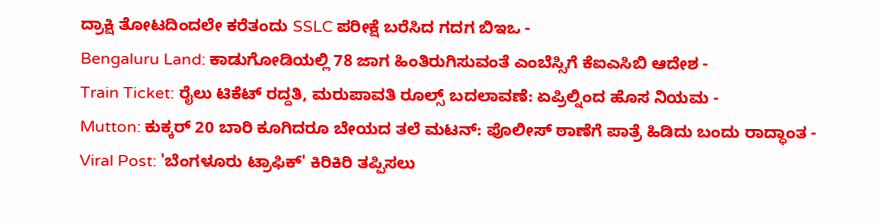ದ್ರಾಕ್ಷಿ ತೋಟದಿಂದಲೇ ಕರೆತಂದು SSLC ಪರೀಕ್ಷೆ ಬರೆಸಿದ ಗದಗ ಬಿಇಒ -
Bengaluru Land: ಕಾಡುಗೋಡಿಯಲ್ಲಿ 78 ಜಾಗ ಹಿಂತಿರುಗಿಸುವಂತೆ ಎಂಬೆಸ್ಸಿಗೆ ಕೆಐಎಸಿಬಿ ಆದೇಶ -
Train Ticket: ರೈಲು ಟಿಕೆಟ್ ರದ್ದತಿ, ಮರುಪಾವತಿ ರೂಲ್ಸ್ ಬದಲಾವಣೆ: ಏಪ್ರಿಲ್ನಿಂದ ಹೊಸ ನಿಯಮ -
Mutton: ಕುಕ್ಕರ್ 20 ಬಾರಿ ಕೂಗಿದರೂ ಬೇಯದ ತಲೆ ಮಟನ್: ಪೊಲೀಸ್ ಠಾಣೆಗೆ ಪಾತ್ರೆ ಹಿಡಿದು ಬಂದು ರಾದ್ಧಾಂತ -
Viral Post: 'ಬೆಂಗಳೂರು ಟ್ರಾಫಿಕ್' ಕಿರಿಕಿರಿ ತಪ್ಪಿಸಲು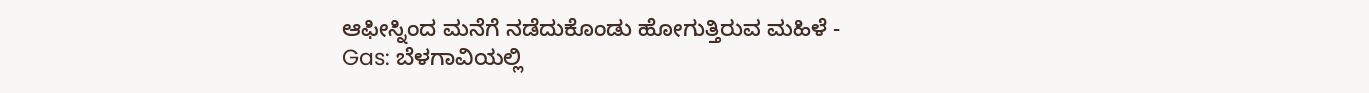ಆಫೀಸ್ನಿಂದ ಮನೆಗೆ ನಡೆದುಕೊಂಡು ಹೋಗುತ್ತಿರುವ ಮಹಿಳೆ -
Gas: ಬೆಳಗಾವಿಯಲ್ಲಿ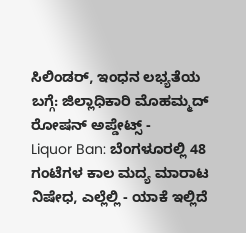ಸಿಲಿಂಡರ್, ಇಂಧನ ಲಭ್ಯತೆಯ ಬಗ್ಗೆ: ಜಿಲ್ಲಾಧಿಕಾರಿ ಮೊಹಮ್ಮದ್ ರೋಷನ್ ಅಪ್ಡೇಟ್ಸ್ -
Liquor Ban: ಬೆಂಗಳೂರಲ್ಲಿ 48 ಗಂಟೆಗಳ ಕಾಲ ಮದ್ಯ ಮಾರಾಟ ನಿಷೇಧ, ಎಲ್ಲೆಲ್ಲಿ - ಯಾಕೆ ಇಲ್ಲಿದೆ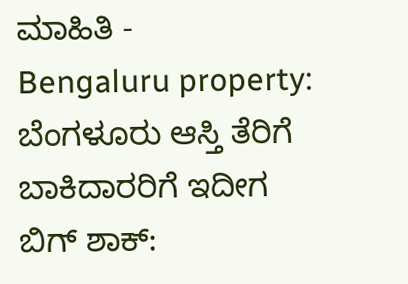ಮಾಹಿತಿ -
Bengaluru property: ಬೆಂಗಳೂರು ಆಸ್ತಿ ತೆರಿಗೆ ಬಾಕಿದಾರರಿಗೆ ಇದೀಗ ಬಿಗ್ ಶಾಕ್: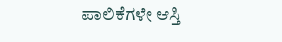ಪಾಲಿಕೆಗಳೇ ಆಸ್ತಿ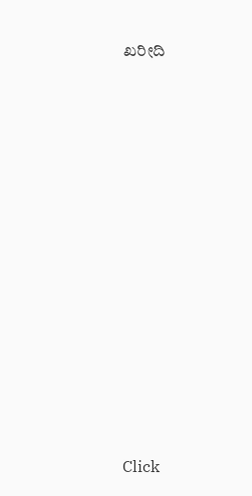ಖರೀದಿ












Click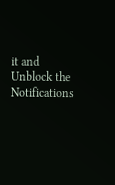it and Unblock the Notifications